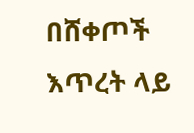በሸቀጦች እጥረት ላይ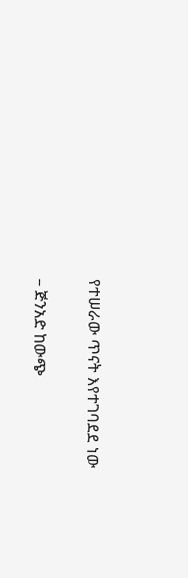የተሠራው ጥናት እየተገባደደ ነው

– ጅንአድ ከውጭ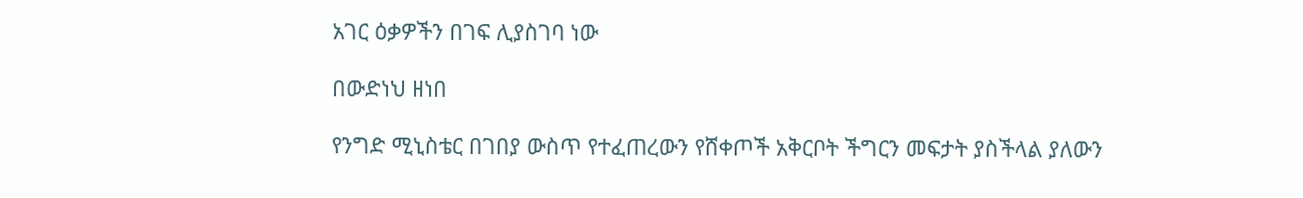አገር ዕቃዎችን በገፍ ሊያስገባ ነው

በውድነህ ዘነበ

የንግድ ሚኒስቴር በገበያ ውስጥ የተፈጠረውን የሸቀጦች አቅርቦት ችግርን መፍታት ያስችላል ያለውን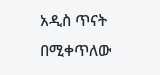አዲስ ጥናት በሚቀጥለው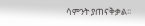ሳምንት ያጠናቅቃል፡፡